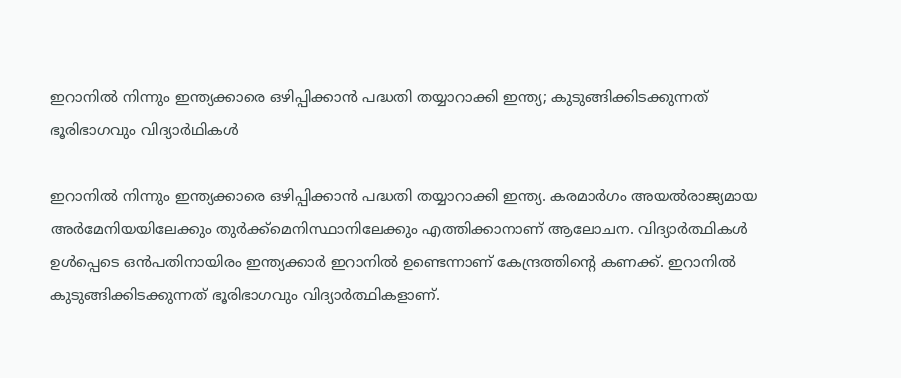ഇറാനിൽ നിന്നും ഇന്ത്യക്കാരെ ഒഴിപ്പിക്കാൻ പദ്ധതി തയ്യാറാക്കി ഇന്ത്യ; കുടുങ്ങിക്കിടക്കുന്നത് ഭൂരിഭാഗവും വിദ്യാർഥികൾ

ഇറാനിൽ നിന്നും ഇന്ത്യക്കാരെ ഒഴിപ്പിക്കാൻ പദ്ധതി തയ്യാറാക്കി ഇന്ത്യ. കരമാർഗം അയൽരാജ്യമായ അർമേനിയയിലേക്കും തുർക്ക്മെനിസ്ഥാനിലേക്കും എത്തിക്കാനാണ് ആലോചന. വിദ്യാർത്ഥികൾ ഉൾപ്പെടെ ഒൻപതിനായിരം ഇന്ത്യക്കാർ ഇറാനിൽ ഉണ്ടെന്നാണ് കേന്ദ്രത്തിന്റെ കണക്ക്. ഇറാനിൽ കുടുങ്ങിക്കിടക്കുന്നത് ഭൂരിഭാഗവും വിദ്യാർത്ഥികളാണ്.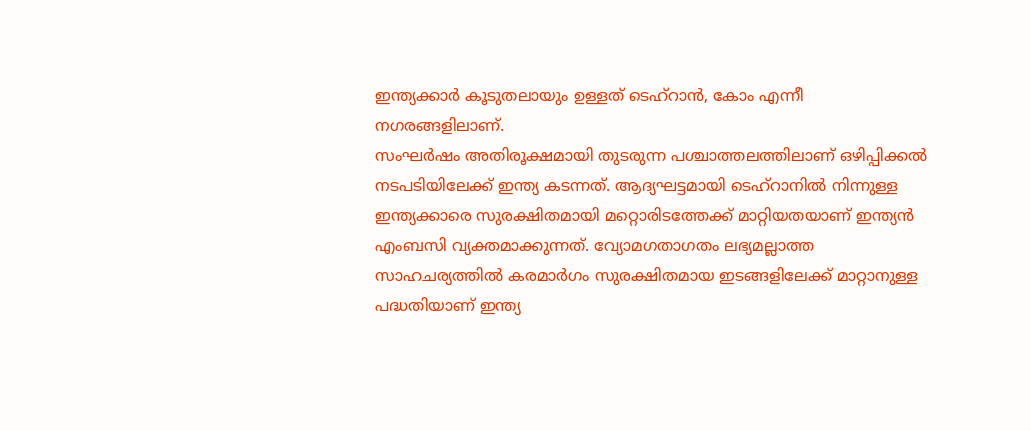ഇന്ത്യക്കാർ കൂടുതലായും ഉള്ളത് ടെഹ്റാൻ, കോം എന്നീ നഗരങ്ങളിലാണ്.
സംഘർഷം അതിരൂക്ഷമായി തുടരുന്ന പശ്ചാത്തലത്തിലാണ് ഒഴിപ്പിക്കൽ നടപടിയിലേക്ക് ഇന്ത്യ കടന്നത്. ആദ്യഘട്ടമായി ടെഹ്റാനിൽ നിന്നുള്ള ഇന്ത്യക്കാരെ സുരക്ഷിതമായി മറ്റൊരിടത്തേക്ക് മാറ്റിയതയാണ് ഇന്ത്യൻ എംബസി വ്യക്തമാക്കുന്നത്. വ്യോമഗതാഗതം ലഭ്യമല്ലാത്ത സാഹചര്യത്തിൽ കരമാർഗം സുരക്ഷിതമായ ഇടങ്ങളിലേക്ക് മാറ്റാനുള്ള പദ്ധതിയാണ് ഇന്ത്യ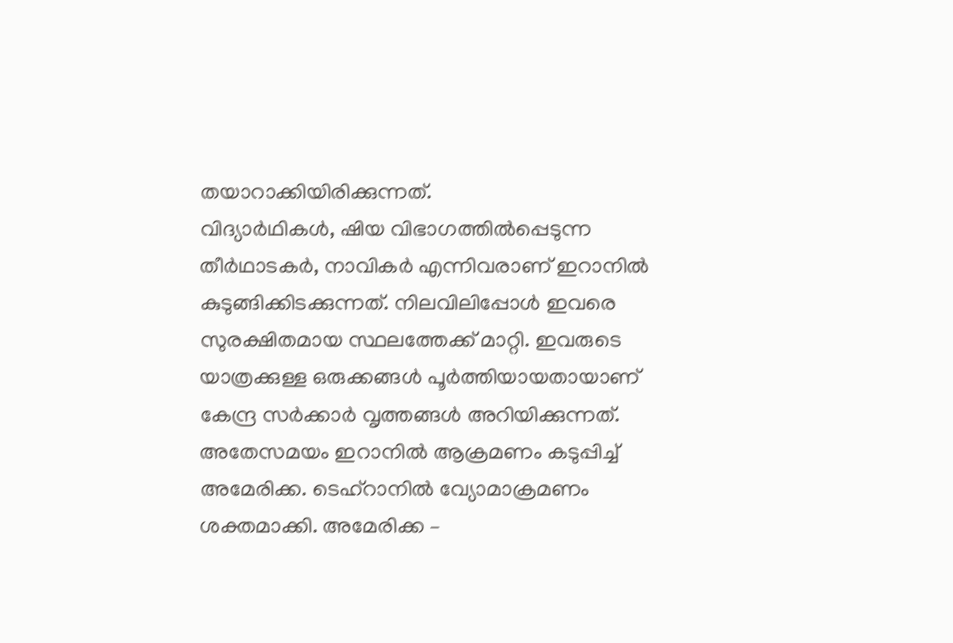തയാറാക്കിയിരിക്കുന്നത്.
വിദ്യാർഥികൾ, ഷിയ വിഭാഗത്തിൽപ്പെടുന്ന തീർഥാടകർ, നാവികർ എന്നിവരാണ് ഇറാനിൽ കുടുങ്ങിക്കിടക്കുന്നത്. നിലവിലിപ്പോൾ ഇവരെ സുരക്ഷിതമായ സ്ഥലത്തേക്ക് മാറ്റി. ഇവരുടെ യാത്രക്കുള്ള ഒരുക്കങ്ങൾ പൂർത്തിയായതായാണ് കേന്ദ്ര സർക്കാർ വൃത്തങ്ങൾ അറിയിക്കുന്നത്. അതേസമയം ഇറാനിൽ ആക്രമണം കടുപ്പിച്ച് അമേരിക്ക. ടെഹ്റാനിൽ വ്യോമാക്രമണം ശക്തമാക്കി. അമേരിക്ക –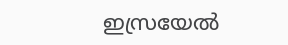ഇസ്രയേൽ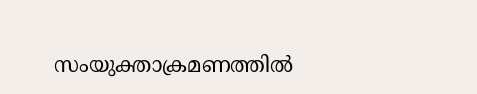സംയുക്താക്രമണത്തിൽ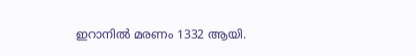ഇറാനിൽ മരണം 1332 ആയി.